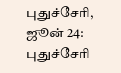புதுச்சேரி, ஜூன் 24:
புதுச்சேரி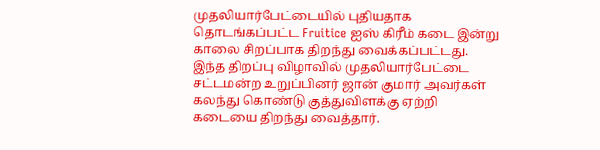முதலியார்பேட்டையில் புதியதாக தொடங்கப்பட்ட Fruitice ஐஸ் கிரீம் கடை இன்று காலை சிறப்பாக திறந்து வைக்கப்பட்டது.
இந்த திறப்பு விழாவில் முதலியார்பேட்டை சட்டமன்ற உறுப்பினர் ஜான் குமார் அவர்கள் கலந்து கொண்டு குத்துவிளக்கு ஏற்றி கடையை திறந்து வைத்தார்.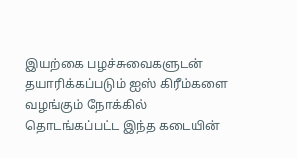இயற்கை பழச்சுவைகளுடன் தயாரிக்கப்படும் ஐஸ் கிரீம்களை வழங்கும் நோக்கில் தொடங்கப்பட்ட இந்த கடையின்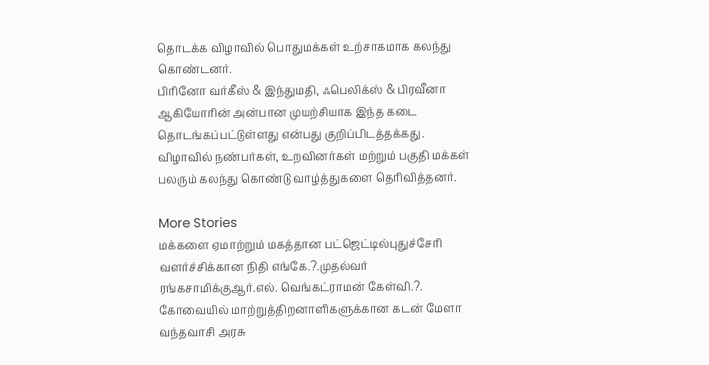தொடக்க விழாவில் பொதுமக்கள் உற்சாகமாக கலந்து கொண்டனர்.
பிரினோ வர்கீஸ் & இந்துமதி, ஃபெலிக்ஸ் & பிரவீனா ஆகியோரின் அன்பான முயற்சியாக இந்த கடை தொடங்கப்பட்டுள்ளது என்பது குறிப்பிடத்தக்கது.
விழாவில் நண்பர்கள், உறவினர்கள் மற்றும் பகுதி மக்கள் பலரும் கலந்து கொண்டு வாழ்த்துகளை தெரிவித்தனர்.

More Stories
மக்களை ஏமாற்றும் மகத்தான பட்ஜெட்டில்புதுச்சேரி வளர்ச்சிக்கான நிதி எங்கே.?.முதல்வர் ரங்கசாமிக்குஆர்.எல். வெங்கட்ராமன் கேள்வி.?.
கோவையில் மாற்றுத்திறனாளிகளுக்கான கடன் மேளா
வந்தவாசி அரசு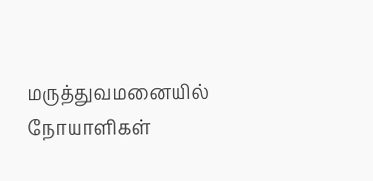மருத்துவமனையில் நோயாளிகள்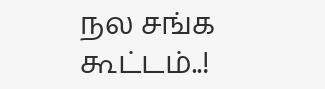நல சங்க கூட்டம்..!